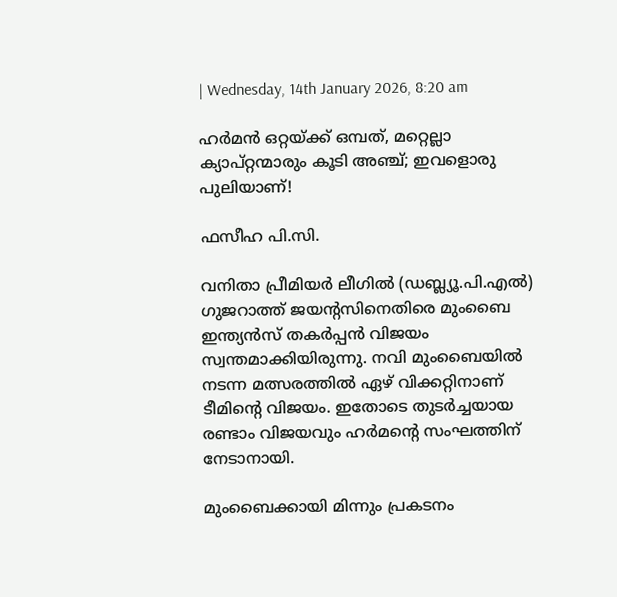| Wednesday, 14th January 2026, 8:20 am

ഹര്‍മന്‍ ഒറ്റയ്ക്ക് ഒമ്പത്, മറ്റെല്ലാ ക്യാപ്റ്റന്മാരും കൂടി അഞ്ച്; ഇവളൊരു പുലിയാണ്!

ഫസീഹ പി.സി.

വനിതാ പ്രീമിയര്‍ ലീഗില്‍ (ഡബ്ല്യൂ.പി.എല്‍) ഗുജറാത്ത് ജയന്റസിനെതിരെ മുംബൈ ഇന്ത്യന്‍സ് തകര്‍പ്പന്‍ വിജയം സ്വന്തമാക്കിയിരുന്നു. നവി മുംബൈയില്‍ നടന്ന മത്സരത്തില്‍ ഏഴ് വിക്കറ്റിനാണ് ടീമിന്റെ വിജയം. ഇതോടെ തുടര്‍ച്ചയായ രണ്ടാം വിജയവും ഹര്‍മന്റെ സംഘത്തിന് നേടാനായി.

മുംബൈക്കായി മിന്നും പ്രകടനം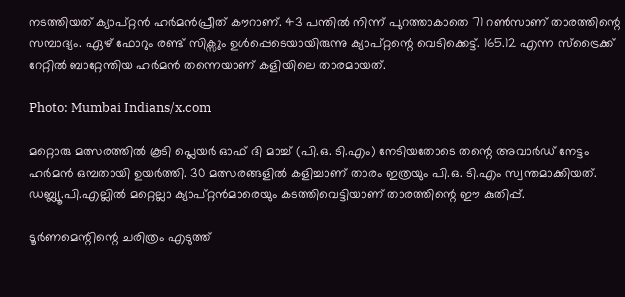നടത്തിയത് ക്യാപ്റ്റന്‍ ഹര്‍മന്‍പ്രീത് കൗറാണ്. 43 പന്തില്‍ നിന്ന് പുറത്താകാതെ 71 റണ്‍സാണ് താരത്തിന്റെ സമ്പാദ്യം. ഏഴ് ഫോറും രണ്ട് സിക്സും ഉള്‍പ്പെടെയായിരുന്നു ക്യാപ്റ്റന്റെ വെടിക്കെട്ട്. 165.12 എന്ന സ്ട്രൈക്ക് റേറ്റില്‍ ബാറ്റേന്തിയ ഹര്‍മന്‍ തന്നെയാണ് കളിയിലെ താരമായത്.

Photo: Mumbai Indians/x.com

മറ്റൊരു മത്സരത്തില്‍ കൂടി പ്ലെയര്‍ ഓഫ് ദി മാച്ച് (പി.ഒ. ടി.എം) നേടിയതോടെ തന്റെ അവാര്‍ഡ് നേട്ടം ഹര്‍മന്‍ ഒമ്പതായി ഉയര്‍ത്തി. 30 മത്സരങ്ങളില്‍ കളിച്ചാണ് താരം ഇത്രയും പി.ഒ. ടി.എം സ്വന്തമാക്കിയത്. ഡബ്ല്യൂ.പി.എല്ലില്‍ മറ്റെല്ലാ ക്യാപ്റ്റന്‍മാരെയും കടത്തിവെട്ടിയാണ് താരത്തിന്റെ ഈ കുതിപ്പ്.

ടൂര്‍ണമെന്റിന്റെ ചരിത്രം എടുത്ത്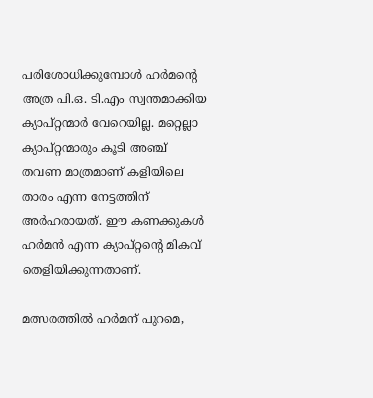പരിശോധിക്കുമ്പോള്‍ ഹര്‍മന്റെ അത്ര പി.ഒ. ടി.എം സ്വന്തമാക്കിയ ക്യാപ്റ്റന്മാര്‍ വേറെയില്ല. മറ്റെല്ലാ ക്യാപ്റ്റന്മാരും കൂടി അഞ്ച് തവണ മാത്രമാണ് കളിയിലെ താരം എന്ന നേട്ടത്തിന് അര്‍ഹരായത്. ഈ കണക്കുകള്‍ ഹര്‍മന്‍ എന്ന ക്യാപ്റ്റന്റെ മികവ് തെളിയിക്കുന്നതാണ്.

മത്സരത്തില്‍ ഹര്‍മന് പുറമെ,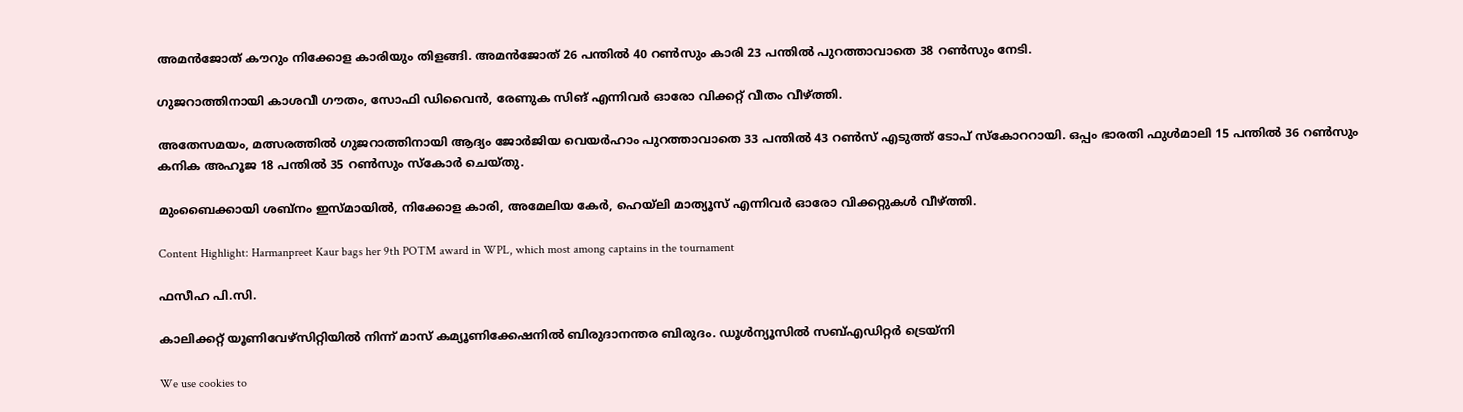അമന്‍ജോത് കൗറും നിക്കോള കാരിയും തിളങ്ങി. അമന്‍ജോത് 26 പന്തില്‍ 40 റണ്‍സും കാരി 23 പന്തില്‍ പുറത്താവാതെ 38 റണ്‍സും നേടി.

ഗുജറാത്തിനായി കാശവീ ഗൗതം, സോഫി ഡിവൈന്‍, രേണുക സിങ് എന്നിവര്‍ ഓരോ വിക്കറ്റ് വീതം വീഴ്ത്തി.

അതേസമയം, മത്സരത്തില്‍ ഗുജറാത്തിനായി ആദ്യം ജോര്‍ജിയ വെയര്‍ഹാം പുറത്താവാതെ 33 പന്തില്‍ 43 റണ്‍സ് എടുത്ത് ടോപ് സ്‌കോററായി. ഒപ്പം ഭാരതി ഫുള്‍മാലി 15 പന്തില്‍ 36 റണ്‍സും കനിക അഹൂജ 18 പന്തില്‍ 35 റണ്‍സും സ്‌കോര്‍ ചെയ്തു.

മുംബൈക്കായി ശബ്‌നം ഇസ്മായില്‍, നിക്കോള കാരി, അമേലിയ കേര്‍, ഹെയ്ലി മാത്യൂസ് എന്നിവര്‍ ഓരോ വിക്കറ്റുകള്‍ വീഴ്ത്തി.

Content Highlight: Harmanpreet Kaur bags her 9th POTM award in WPL, which most among captains in the tournament

ഫസീഹ പി.സി.

കാലിക്കറ്റ് യൂണിവേഴ്‌സിറ്റിയില്‍ നിന്ന് മാസ് കമ്യൂണിക്കേഷനില്‍ ബിരുദാനന്തര ബിരുദം. ഡൂള്‍ന്യൂസില്‍ സബ്എഡിറ്റര്‍ ട്രെയ്‌നി

We use cookies to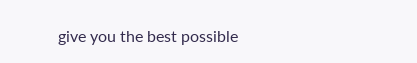give you the best possible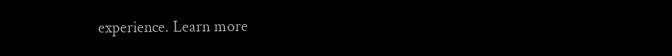experience. Learn more